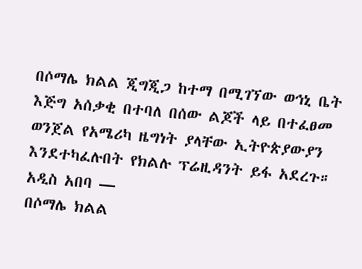በሶማሌ ክልል ጂግጂጋ ከተማ በሚገኘው ወኅኒ ቤት እጅግ አሰቃቂ በተባለ በሰው ልጆች ላይ በተፈፀመ ወንጀል የአሜሪካ ዜግነት ያላቸው ኢትዮጵያውያን እንደተካፈሉበት የክልሉ ፕሬዚዳንት ይፋ አደረጉ።
አዲስ አበባ —
በሶማሌ ክልል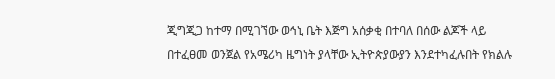ጂግጂጋ ከተማ በሚገኘው ወኅኒ ቤት እጅግ አሰቃቂ በተባለ በሰው ልጆች ላይ በተፈፀመ ወንጀል የአሜሪካ ዜግነት ያላቸው ኢትዮጵያውያን እንደተካፈሉበት የክልሉ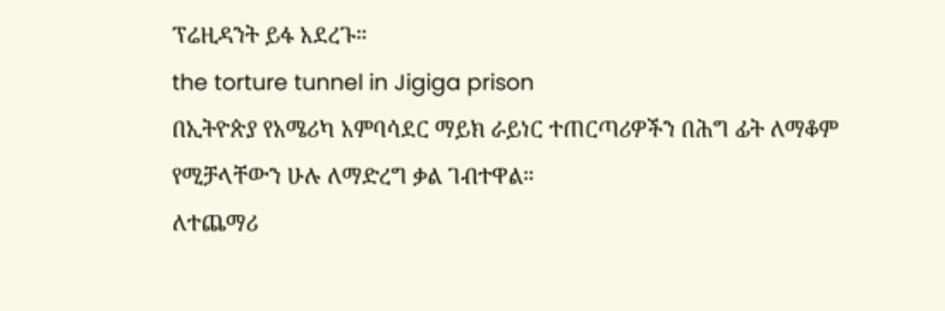ፕሬዚዳንት ይፋ አደረጉ።
the torture tunnel in Jigiga prison
በኢትዮጵያ የአሜሪካ አምባሳደር ማይክ ራይነር ተጠርጣሪዎችን በሕግ ፊት ለማቆም የሚቻላቸውን ሁሉ ለማድረግ ቃል ገብተዋል።
ለተጨማሪ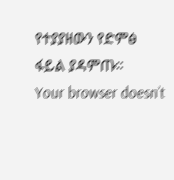የተያያዘውን የድምፅ ፋይል ያዳምጡ።
Your browser doesn’t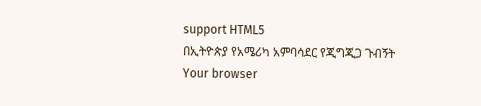support HTML5
በኢትዮጵያ የአሜሪካ አምባሳደር የጂግጂጋ ጉብኝት
Your browser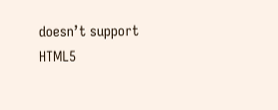doesn’t support HTML5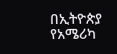በኢትዮጵያ የአሜሪካ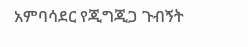አምባሳደር የጂግጂጋ ጉብኝት